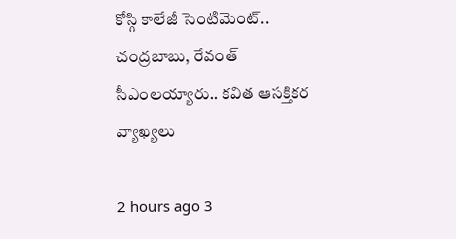కోస్గి కాలేజీ సెంటిమెంట్‌‌.. చంద్రబాబు, రేవంత్ సీఎంలయ్యారు.. కవిత ఆసక్తికర వ్యాఖ్యలు

2 hours ago 3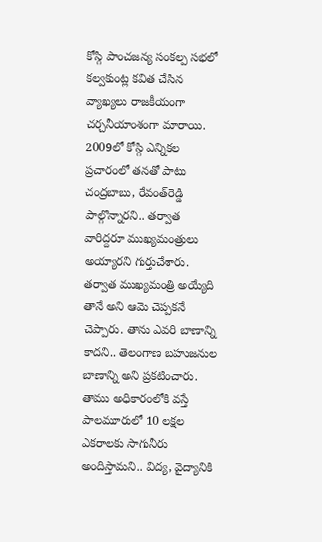కోస్గి పాంచజన్య సంకల్ప సభలో కల్వకుంట్ల కవిత చేసిన వ్యాఖ్యలు రాజకీయంగా చర్చనీయాంశంగా మారాయి. 2009లో కోస్గి ఎన్నికల ప్రచారంలో తనతో పాటు చంద్రబాబు, రేవంత్‌రెడ్డి పాల్గొన్నారని.. తర్వాత వారిద్దరూ ముఖ్యమంత్రులు అయ్యారని గుర్తుచేశారు. తర్వాత ముఖ్యమంత్రి అయ్యేది తానే అని ఆమె చెప్పకనే చెప్పారు. తాను ఎవరి బాణాన్ని కాదని.. తెలంగాణ బహుజనుల బాణాన్ని అని ప్రకటించారు. తాము అధికారంలోకి వస్తే పాలమూరులో 10 లక్షల ఎకరాలకు సాగునీరు అందిస్తామని.. విద్య, వైద్యానికి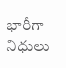భారీగా నిధులు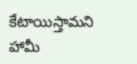కేటాయిస్తామని హామీ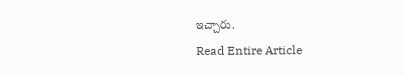ఇచ్చారు.
Read Entire Article